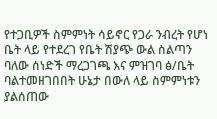የተጋቢዎች ስምምነት ሳይኖር የጋራ ንብረት የሆነ ቤት ላይ የተደረገ የቤት ሽያጭ ውል ስልጣን ባለው ሰነድች ማረጋገጫ እና ምዝገባ ፅ/ቤት ባልተመዘገበበት ሁኔታ በውለ ላይ ስምምነቱን ያልሰጠው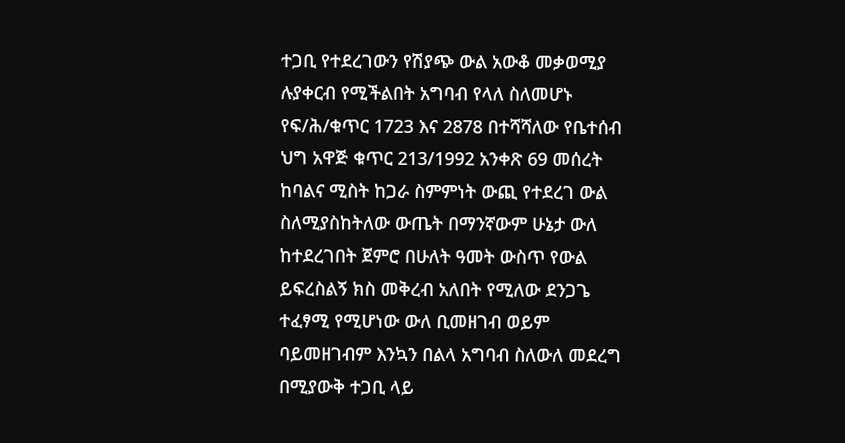ተጋቢ የተደረገውን የሽያጭ ውል አውቆ መቃወሚያ ሉያቀርብ የሚችልበት አግባብ የላለ ስለመሆኑ የፍ/ሕ/ቁጥር 1723 እና 2878 በተሻሻለው የቤተሰብ ህግ አዋጅ ቁጥር 213/1992 አንቀጽ 69 መሰረት ከባልና ሚስት ከጋራ ስምምነት ውጪ የተደረገ ውል ስለሚያስከትለው ውጤት በማንኛውም ሁኔታ ውለ ከተደረገበት ጀምሮ በሁለት ዓመት ውስጥ የውል ይፍረስልኝ ክስ መቅረብ አለበት የሚለው ደንጋጌ ተፈፃሚ የሚሆነው ውለ ቢመዘገብ ወይም ባይመዘገብም እንኳን በልላ አግባብ ስለውለ መደረግ በሚያውቅ ተጋቢ ላይ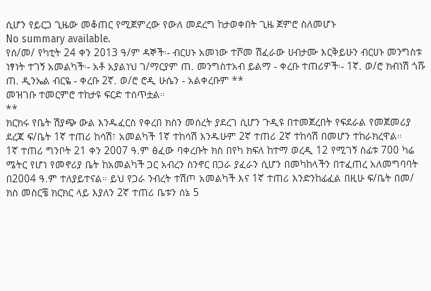ሲሆን የይርጋ ጊዜው መቆጠር የሚጀምረው የውለ መደረግ ከታወቀበት ጊዜ ጀምሮ ስለመሆኑ
No summary available.
የሰ/መ/ የካቲት 24 ቀን 2013 ዓ/ም ዳኞች፡- ብርሀኑ አመነው ተሾመ ሽፈራው ሀብታሙ እርቅይሁን ብርሀኑ መንግስቱ ነፃነት ተገኝ አመልካች፡- አቶ አያልነህ ገ/ማርያም ጠ. መንግስተአብ ይልማ - ቀረቡ ተጠሪዎች፡- 1ኛ. ወ/ሮ ክብነሽ ጎሹ ጠ. ዲንኤል ብርዬ - ቀረቡ 2ኛ. ወ/ሮ ሮዲ ሁሴን - አልቀረቡም **
መዝገቡ ተመርምሮ ተከታዩ ፍርድ ተሰጥቷል።
**
ክርክሩ የቤት ሽያጭ ውል እንዱፈርስ የቀረበ ክስን መሰረት ያደረገ ሲሆን ጉዲዩ በተመጀረበት የፍደራል የመጀመሪያ ደረጃ ፍ/ቤት 1ኛ ተጠሪ ከሳሽ፣ አመልካች 1ኛ ተከሳሽ እንዱሁም 2ኛ ተጠሪ 2ኛ ተከሳሽ በመሆን ተከራክረዋል።
1ኛ ተጠሪ ግንቦት 21 ቀን 2007 ዓ.ም ፅፈው ባቀረቡት ክስ በየካ ክፍለ ከተማ ወረዲ 12 የሚገኝ ስፊቱ 700 ካሬ ሜትር የሆነ የመኖሪያ ቤት ከአመልካች ጋር አብረን ስንኖር በጋራ ያፈራን ሲሆን በመካከላችን በተፈጠረ አለመግባባት በ2004 ዓ.ም ተለያይተናል። ይህ የጋራ ንብረት ተሽጦ አመልካች እና 1ኛ ተጠሪ እንድንከፊፈል በዚሁ ፍ/ቤት በመ/ ክስ መስርቼ ክርክር ላይ እያለን 2ኛ ተጠሪ ቤቱን ሰኔ 5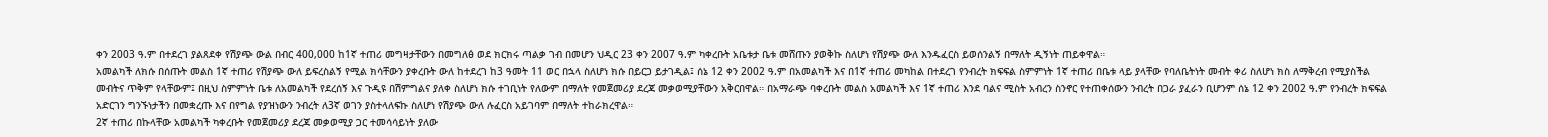ቀን 2003 ዓ.ም በተደረገ ያልጸደቀ የሽያጭ ውል በብር 400,000 ከ1ኛ ተጠሪ መግዛታቸውን በመግለፅ ወደ ክርክሩ ጣልቃ ገብ በመሆን ህዲር 23 ቀን 2007 ዓ.ም ካቀረቡት አቤቱታ ቤቱ መሸጡን ያወቅኩ ስለሆነ የሽያጭ ውለ እንዱፈርስ ይወሰንልኝ በማለት ዲኝነት ጠይቀዋል።
አመልካች ለክሱ በሰጡት መልስ 1ኛ ተጠሪ የሽያጭ ውለ ይፍረስልኝ የሚል ክሳቸውን ያቀረቡት ውለ ከተደረገ ከ3 ዓመት 11 ወር በኋላ ስለሆነ ክሱ በይርጋ ይታገዲል፤ ሰኔ 12 ቀን 2002 ዓ.ም በአመልካች እና በ1ኛ ተጠሪ መካከል በተደረገ የንብረት ክፍፍል ስምምነት 1ኛ ተጠሪ በቤቱ ላይ ያላቸው የባለቤትነት መብት ቀሪ ስለሆነ ክስ ለማቅረብ የሚያስችል መብትና ጥቅም የላቸውም፤ በዚህ ስምምነት ቤቱ ለአመልካች የደረሰኝ እና ጉዲዩ በሽምግልና ያለቀ ስለሆነ ክሱ ተገቢነት የለውም በማለት የመጀመሪያ ደረጃ መቃወሚያቸውን አቅርበዋል። በአማራጭ ባቀረቡት መልስ አመልካች እና 1ኛ ተጠሪ እንደ ባልና ሚስት አብረን ስንኖር የተጠቀሰውን ንብረት በጋራ ያፈራን ቢሆንም ሰኔ 12 ቀን 2002 ዓ.ም የንብረት ክፍፍል አድርገን ግንኙነታችን በመቋረጡ እና በየግል የያዝነውን ንብረት ለ3ኛ ወገን ያስተላለፍኩ ስለሆነ የሽያጭ ውለ ሉፈርስ አይገባም በማለት ተከራክረዋል።
2ኛ ተጠሪ በኩላቸው አመልካች ካቀረቡት የመጀመሪያ ደረጃ መቃወሚያ ጋር ተመሳሳይነት ያለው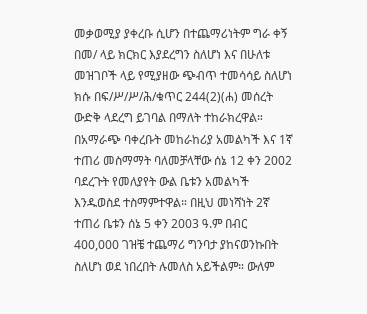መቃወሚያ ያቀረቡ ሲሆን በተጨማሪነትም ግራ ቀኝ በመ/ ላይ ክርክር እያደረግን ስለሆነ እና በሁለቱ መዝገቦች ላይ የሚያዘው ጭብጥ ተመሳሳይ ስለሆነ ክሱ በፍ/ሥ/ሥ/ሕ/ቁጥር 244(2)(ሐ) መሰረት ውድቅ ላደረግ ይገባል በማለት ተከራክረዋል። በአማራጭ ባቀረቡት መከራከሪያ አመልካች እና 1ኛ ተጠሪ መስማማት ባለመቻላቸው ሰኔ 12 ቀን 2002 ባደረጉት የመለያየት ውል ቤቱን አመልካች እንዱወስደ ተስማምተዋል። በዚህ መነሻነት 2ኛ ተጠሪ ቤቱን ሰኔ 5 ቀን 2003 ዓ.ም በብር 400,000 ገዝቼ ተጨማሪ ግንባታ ያከናወንኩበት ስለሆነ ወደ ነበረበት ሉመለስ አይችልም። ውለም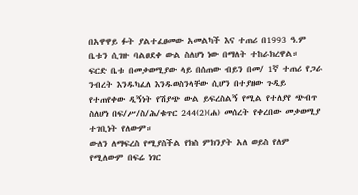በአዋዋይ ፉት ያልተፈፀመው አመልካች እና ተጠሪ በ1993 ዓ.ም ቤቱን ሲገዙ ባልፀደቀ ውል ስለሆነ ነው በማለት ተከራክረዋል።
ፍርድ ቤቱ በመቃወሚያው ላይ በሰጠው ብይን በመ/ 1ኛ ተጠሪ የጋራ ንብረት እንዱካፈለ እንዱወስንላቸው ሲሆን በተያዘው ጉዲይ የተጠየቀው ዲኝነት የሽያጭ ውል ይፍረስልኝ የሚል የተለያየ ጭብጥ ስለሆነ በፍ/ሥ/ስ/ሕ/ቁጥር 244(2)(ሐ) መሰረት የቀረበው መቃወሚያ ተገቢነት የለውም።
ውለን ለማፍረስ የሚያስችል የክስ ምክንያት አለ ወይስ የለም የሚለውም በፍሬ ነገር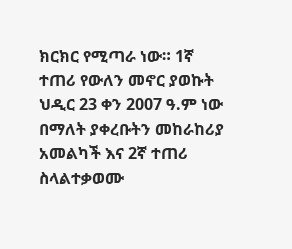ክርክር የሚጣራ ነው። 1ኛ ተጠሪ የውለን መኖር ያወኩት ህዲር 23 ቀን 2007 ዓ.ም ነው በማለት ያቀረቡትን መከራከሪያ አመልካች እና 2ኛ ተጠሪ ስላልተቃወሙ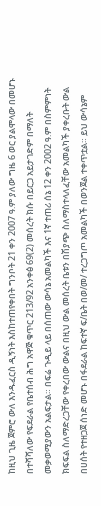ከዚህ ጊዜ ጀምሮ ውለ እንዱፈርስ ዲኝነት እስከተጠየቀበት ግንቦት 21 ቀን 2007 ዓ.ም ያለው ግዜ 6 ወር ያልሞላው በመሆኑ በተሻሻለው የፍደራል የቤተሰብ ሕግ አዋጅ ቁጥር 213/92 አንቀፅ 69(2) መሰረት ክሱ በይርጋ አይታገድም በማለት መቃወሚያውን አልፍታል። በፍሬ ጉዲይ ላይ በሰጠው ውሳኔ አመልካች እና 1ኛ ተጠሪ ሰኔ 12 ቀን 2002 ዓ.ም በስምምነት ክፍፍል ስለማድረጋቸው የቀረበው ውልና በዚህ ውል መሰረት ቤቱን በሽያጭ ስለማስተላለፈቸው አመልካች ያቀረቡት ውል በሀሰት የተዘጋጀ ሰነድ መሆኑ በፋደራል ከፍተኛ ፍ/ቤት በወ/መ/ ተረጋግጦ አመልካች በወንጀል ተቀጥቷል። ይህ ውሳኔም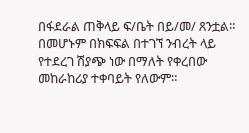በፋደራል ጠቅላይ ፍ/ቤት በይ/መ/ ጸንቷል። በመሆኑም በክፍፍል በተገኘ ንብረት ላይ የተደረገ ሽያጭ ነው በማለት የቀረበው መከራከሪያ ተቀባይት የለውም።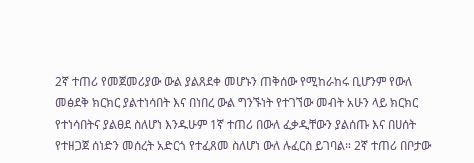2ኛ ተጠሪ የመጀመሪያው ውል ያልጸደቀ መሆኑን ጠቅሰው የሚከራከሩ ቢሆንም የውለ መፅደቅ ክርክር ያልተነሳበት እና በነበረ ውል ግንኙነት የተገኘው መብት አሁን ላይ ክርክር የተነሳበትና ያልፀደ ስለሆነ እንዱሁም 1ኛ ተጠሪ በውለ ፈቃዲቸውን ያልሰጡ እና በሀሰት የተዘጋጀ ሰነድን መሰረት አድርጎ የተፈጸመ ስለሆነ ውለ ሉፈርስ ይገባል። 2ኛ ተጠሪ በቦታው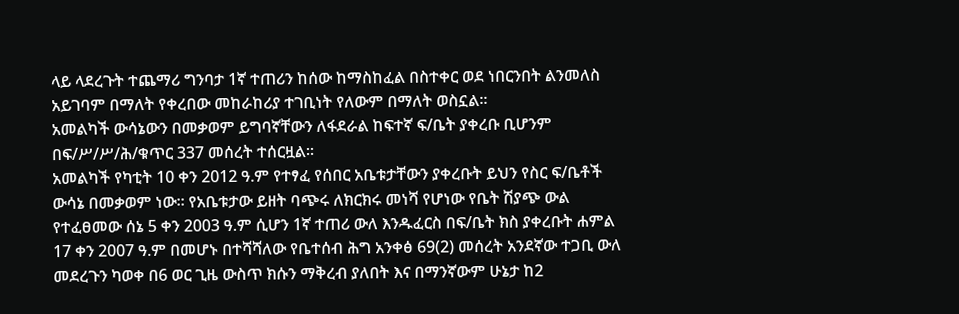ላይ ላደረጉት ተጨማሪ ግንባታ 1ኛ ተጠሪን ከሰው ከማስከፈል በስተቀር ወደ ነበርንበት ልንመለስ አይገባም በማለት የቀረበው መከራከሪያ ተገቢነት የለውም በማለት ወስኗል።
አመልካች ውሳኔውን በመቃወም ይግባኛቸውን ለፋደራል ከፍተኛ ፍ/ቤት ያቀረቡ ቢሆንም በፍ/ሥ/ሥ/ሕ/ቁጥር 337 መሰረት ተሰርዟል።
አመልካች የካቲት 10 ቀን 2012 ዓ.ም የተፃፈ የሰበር አቤቱታቸውን ያቀረቡት ይህን የስር ፍ/ቤቶች ውሳኔ በመቃወም ነው። የአቤቱታው ይዘት ባጭሩ ለክርክሩ መነሻ የሆነው የቤት ሽያጭ ውል የተፈፀመው ሰኔ 5 ቀን 2003 ዓ.ም ሲሆን 1ኛ ተጠሪ ውለ እንዱፈርስ በፍ/ቤት ክስ ያቀረቡት ሐምል 17 ቀን 2007 ዓ.ም በመሆኑ በተሻሻለው የቤተሰብ ሕግ አንቀፅ 69(2) መሰረት አንደኛው ተጋቢ ውለ መደረጉን ካወቀ በ6 ወር ጊዜ ውስጥ ክሱን ማቅረብ ያለበት እና በማንኛውም ሁኔታ ከ2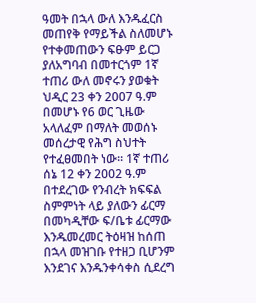ዓመት በኋላ ውለ እንዱፈርስ መጠየቅ የማይችል ስለመሆኑ የተቀመጠውን ፍፁም ይርጋ ያለአግባብ በመተርጎም 1ኛ ተጠሪ ውለ መኖሩን ያወቁት ህዲር 23 ቀን 2007 ዓ.ም በመሆኑ የ6 ወር ጊዜው አላለፈም በማለት መወሰኑ መሰረታዊ የሕግ ስህተት የተፈፀመበት ነው። 1ኛ ተጠሪ ሰኔ 12 ቀን 2002 ዓ.ም በተደረገው የንብረት ክፍፍል ስምምነት ላይ ያለውን ፊርማ በመካዲቸው ፍ/ቤቱ ፊርማው እንዱመረመር ትዕዛዝ ከሰጠ በኋላ መዝገቡ የተዘጋ ቢሆንም እንደገና እንዱንቀሳቀስ ሲደረግ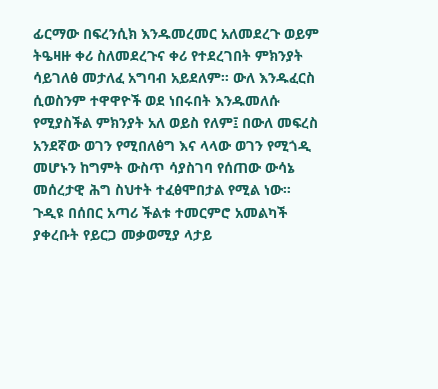ፊርማው በፍረንሲክ እንዱመረመር አለመደረጉ ወይም ትዔዛዙ ቀሪ ስለመደረጉና ቀሪ የተደረገበት ምክንያት ሳይገለፅ መታለፈ አግባብ አይደለም። ውለ እንዱፈርስ ሲወስንም ተዋዋዮች ወደ ነበሩበት እንዱመለሱ የሚያስችል ምክንያት አለ ወይስ የለም፤ በውለ መፍረስ አንደኛው ወገን የሚበለፅግ እና ላላው ወገን የሚጎዲ መሆኑን ከግምት ውስጥ ሳያስገባ የሰጠው ውሳኔ መሰረታዊ ሕግ ስህተት ተፈፅሞበታል የሚል ነው።
ጉዲዩ በሰበር አጣሪ ችልቱ ተመርምሮ አመልካች ያቀረቡት የይርጋ መቃወሚያ ላታይ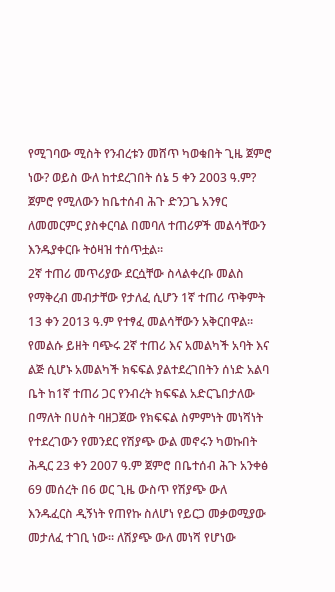የሚገባው ሚስት የንብረቱን መሸጥ ካወቁበት ጊዜ ጀምሮ ነው? ወይስ ውለ ከተደረገበት ሰኔ 5 ቀን 2003 ዓ.ም?
ጀምሮ የሚለውን ከቤተሰብ ሕጉ ድንጋጌ አንፃር ለመመርምር ያስቀርባል በመባለ ተጠሪዎች መልሳቸውን እንዱያቀርቡ ትዕዛዝ ተሰጥቷል።
2ኛ ተጠሪ መጥሪያው ደርሷቸው ስላልቀረቡ መልስ የማቅረብ መብታቸው የታለፈ ሲሆን 1ኛ ተጠሪ ጥቅምት 13 ቀን 2013 ዓ.ም የተፃፈ መልሳቸውን አቅርበዋል። የመልሱ ይዘት ባጭሩ 2ኛ ተጠሪ እና አመልካች አባት እና ልጅ ሲሆኑ አመልካች ክፍፍል ያልተደረገበትን ሰነድ አልባ ቤት ከ1ኛ ተጠሪ ጋር የንብረት ክፍፍል አድርጌበታለው በማለት በሀሰት ባዘጋጀው የክፍፍል ስምምነት መነሻነት የተደረገውን የመንደር የሽያጭ ውል መኖሩን ካወኩበት ሕዲር 23 ቀን 2007 ዓ.ም ጀምሮ በቤተሰብ ሕጉ አንቀፅ 69 መሰረት በ6 ወር ጊዜ ውስጥ የሽያጭ ውለ እንዱፈርስ ዲኝነት የጠየኩ ስለሆነ የይርጋ መቃወሚያው መታለፈ ተገቢ ነው። ለሽያጭ ውለ መነሻ የሆነው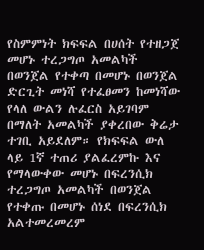የስምምነት ክፍፍል በሀሰት የተዘጋጀ መሆኑ ተረጋግጦ አመልካች በወንጀል የተቀጣ በመሆኑ በወንጀል ድርጊት መነሻ የተፈፀመን ከመነሻው የላለ ውልን ሉፈርስ አይገባም በማለት አመልካች ያቀረበው ቅሬታ ተገቢ አይደለም። የክፍፍል ውለ ላይ 1ኛ ተጠሪ ያልፈረምኩ እና የማላውቀው መሆኑ በፍረንሲክ ተረጋግጦ አመልካች በወንጀል የተቀጡ በመሆኑ ሰነደ በፍረንሲክ አልተመረመረም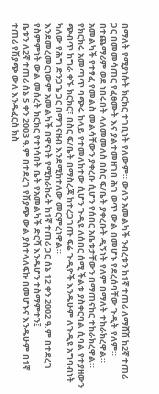በማለት የሚያነሱት ክርክር ተገቢነት የለውም። ውለን አመልካች ንብረቱን ከ1ኛ ተጠሪ ለማሸሽ ከ2ኛ ተጠሪ ጋር በመመሳጠር የፈፀሙት እና ያልተመዘገበ ሕገ ወጥ ውል በመሆኑ የደረሰባቸው ጉዲት የለም። በተጨማሪም ወደ ነበሩበት ላለመመለስ በስር ፍ/ቤት ያቀረቡት ዲኝነት የለም በማለት ተከራክረዋል።
አመልካች የተፃፈ የመልስ መልሳቸውን ያቀረቡ ሲሆን የሰበር አቤቱታቸውን በማጠናከር ተከራክረዋል።
የክርክሩ አመጣጥ ባጭሩ ከላይ የተመለከተው ሲሆን ጉዲዩ ለሰበር ሰሚ ችልቱ ያስቀርባል ሲባል የተያዘውን ጭብጥ ከግራ ቀኙ ክርክር፣ በስር ፍ/ቤት በማስረጃ ከተረጋገጡ ፍሬ ጉዲዮች እንዱሁም ለጉዲዩ አግባብነት ካለው የሕግ ድንጋጌ ጋር በማገናዘብ እንደሚከተለው መርምረነዋል።
እንደመረመርነውም አመልካች በዋናነት የሚከራከሩት ከ1ኛ ተጠሪ ጋር ሰኔ 12 ቀን 2002 ዓ.ም በተደረገ የስምምነት ውል መሰረት ክርክር የተነሳበት ቤት የአመልካች ድርሻ እንዱሆን ተስማምተን፤
ቤቱን ለ2ኛ ተጠሪ ሰኔ 5 ቀን 2003 ዓ.ም በተደረገ የሽያጭ ውል ያስተላለፍኩ በመሆኑና እንዱሁም በ1ኛ ተጠሪ የሽያጭ ውለ እንዱፈርስ ክስ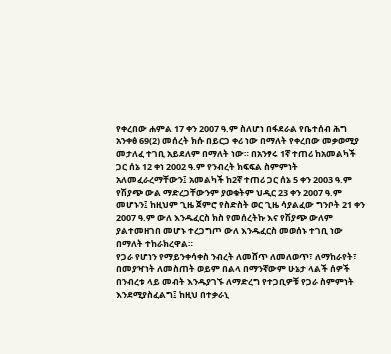የቀረበው ሐምል 17 ቀን 2007 ዓ.ም ስለሆነ በፋደራል የቤተሰብ ሕግ አንቀፅ 69(2) መሰረት ክሱ በይርጋ ቀሪ ነው በማለት የቀረበው መቃወሚያ መታለፈ ተገቢ አይደለም በማለት ነው። በአንፃሩ 1ኛ ተጠሪ ከአመልካች ጋር ሰኔ 12 ቀነ 2002 ዓ.ም የንብረት ክፍፍል ስምምነት አለመፈራረማቸውን፤ አመልካች ከ2ኛ ተጠሪ ጋር ሰኔ 5 ቀን 2003 ዓ.ም የሽያጭ ውል ማድረጋቸውንም ያወቁትም ህዲር 23 ቀን 2007 ዓ.ም መሆኑን፤ ከዚህም ጊዜ ጀምሮ የስድስት ወር ጊዜ ሳያልፈው ግንቦት 21 ቀን 2007 ዓ.ም ውለ እንዱፈርስ ክስ የመሰረትኩ እና የሽያጭ ውለም ያልተመዘገበ መሆኑ ተረጋግጦ ውለ እንዱፈርስ መወሰኑ ተገቢ ነው በማለት ተከራክረዋል።
የጋራ የሆነን የማይንቀሳቀስ ንብረት ለመሸጥ ለመለወጥ፣ ለማከራየት፣ በመያዣነት ለመስጠት ወይም በልላ በማንኛውም ሁኔታ ላልች ሰዎች በንብረቱ ላይ መብት እንዱያገኙ ለማድረግ የተጋቢዎቹ የጋራ ስምምነት እንደሚያስፈልግ፤ ከዚህ በተቃራኒ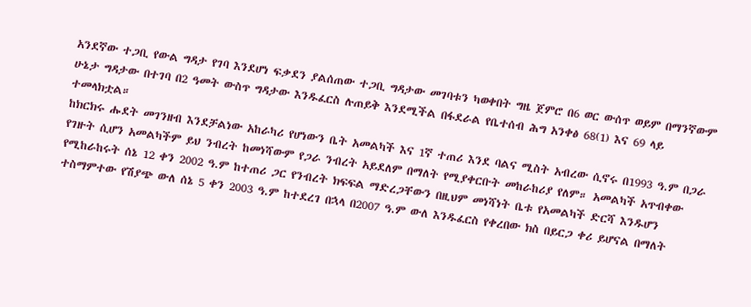አንደኛው ተጋቢ የውል ግዳታ የገባ እንደሆነ ፍቃደን ያልሰጠው ተጋቢ ግዳታው መገባቱን ካወቀበት ግዜ ጀምሮ በ6 ወር ውሰጥ ወይም በማንኛውም ሁኔታ ግዳታው በተገባ በ2 ዓመት ውስጥ ግዳታው እንዱፈርስ ሉጠይቅ እንደሚችል በፋደራል የቤተሰብ ሕግ አንቀፅ 68(1) እና 69 ላይ ተመላክቷል።
ከክርክሩ ሑደት መገንዘብ እንደቻልነው አከራካሪ የሆነውን ቤት አመልካች እና 1ኛ ተጠሪ እንደ ባልና ሚስት አብረው ሲኖሩ በ1993 ዓ.ም በጋራ የገዙት ሲሆን አመልካችም ይህ ንብረት ከመነሻውም የጋራ ንብረት አይደለም በማለት የሚያቀርቡት መከራከሪያ የለም። አመልካች አጥብቀው የሚከራከሩት ሰኔ 12 ቀን 2002 ዓ.ም ከተጠሪ ጋር የንብረት ክፍፍል ማድረጋቸውን በዚህም መነሻነት ቤቱ የአመልካች ድርሻ እንዱሆን ተስማምተው የሽያጭ ውለ ሰኔ 5 ቀን 2003 ዓ.ም ከተደረገ በኋላ በ2007 ዓ.ም ውለ እንዱፈርስ የቀረበው ክስ በይርጋ ቀሪ ይሆናል በማለት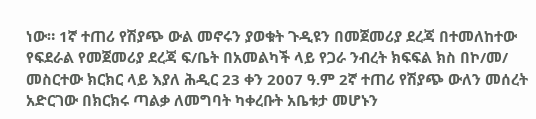ነው። 1ኛ ተጠሪ የሽያጭ ውል መኖሩን ያወቁት ጉዲዩን በመጀመሪያ ደረጃ በተመለከተው የፍደራል የመጀመሪያ ደረጃ ፍ/ቤት በአመልካች ላይ የጋራ ንብረት ክፍፍል ክስ በኮ/መ/ መስርተው ክርክር ላይ እያለ ሕዲር 23 ቀን 2007 ዓ.ም 2ኛ ተጠሪ የሽያጭ ውለን መሰረት አድርገው በክርክሩ ጣልቃ ለመግባት ካቀረቡት አቤቱታ መሆኑን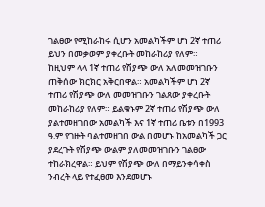ገልፀው የሚከራከሩ ሲሆን አመልካችም ሆነ 2ኛ ተጠሪ ይህን በመቃወም ያቀረቡት መከራከሪያ የለም።
ከዚህም ላላ 1ኛ ተጠሪ የሽያጭ ውለ አለመመዝገቡን ጠቅሰው ክርክር አቅርበዋል። አመልካችም ሆነ 2ኛ ተጠሪ የሽያጭ ውለ መመዝገቡን ገልጸው ያቀረቡት መከራከሪያ የለም። ይልቁኑም 2ኛ ተጠሪ የሽያጭ ውለ ያልተመዘገበው አመልካች እና 1ኛ ተጠሪ ቤቱን በ1993 ዓ.ም የገዙት ባልተመዘገበ ውል በመሆኑ ከአመልካች ጋር ያደረጉት የሽያጭ ውልም ያለመመዝገቡን ገልፀው ተከራክረዋል። ይህም የሽያጭ ውለ በማይንቀሳቀስ ንብረት ላይ የተፈፀመ እንደመሆኑ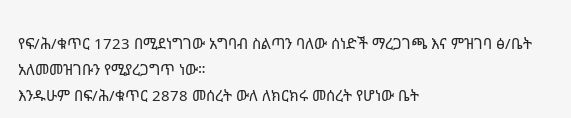የፍ/ሕ/ቁጥር 1723 በሚደነግገው አግባብ ስልጣን ባለው ሰነድች ማረጋገጫ እና ምዝገባ ፅ/ቤት አለመመዝገቡን የሚያረጋግጥ ነው።
እንዱሁም በፍ/ሕ/ቁጥር 2878 መሰረት ውለ ለክርክሩ መሰረት የሆነው ቤት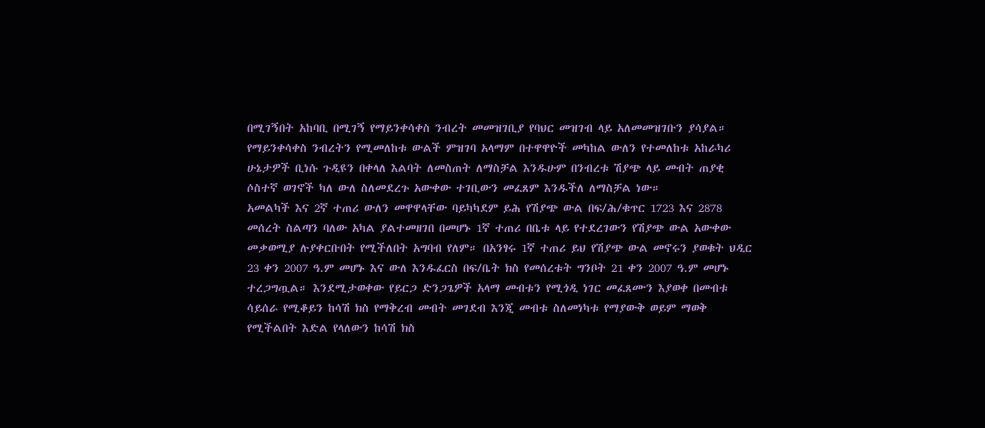በሚገኝበት አከባቢ በሚገኝ የማይንቀሳቀስ ንብረት መመዝገቢያ የባህር መዝገብ ላይ አለመመዝገቡን ያሳያል። የማይንቀሳቀስ ንብረትን የሚመለከቱ ውልች ምዝገባ አላማም በተዋዋዮች መካከል ውለን የተመለከቱ አከራካሪ ሁኔታዎች ቢነሱ ጉዲዩን በቀላለ እልባት ለመስጠት ለማስቻል እንዱሁም በንብረቱ ሽያጭ ላይ መብት ጠያቂ ሶስተኛ ወገኖች ካለ ውለ ስለመደረጉ አውቀው ተገቢውን መፈጸም እንዱችለ ለማስቻል ነው።
አመልካች እና 2ኛ ተጠሪ ውለን መዋዋላቸው ባይካካደም ይሕ የሽያጭ ውል በፍ/ሕ/ቁጥር 1723 እና 2878 መሰረት ስልጣን ባለው አካል ያልተመዘገበ በመሆኑ 1ኛ ተጠሪ በቤቱ ላይ የተደረገውን የሽያጭ ውል አውቀው መቃወሚያ ሉያቀርቡበት የሚችለበት አግባብ የለም። በአንፃሩ 1ኛ ተጠሪ ይህ የሽያጭ ውል መኖሩን ያወቁት ህዲር 23 ቀን 2007 ዓ.ም መሆኑ እና ውለ እንዱፈርስ በፍ/ቤት ክስ የመሰረቱት ግንቦት 21 ቀን 2007 ዓ.ም መሆኑ ተረጋግጧል። እንደሚታወቀው የይርጋ ድንጋጌዎች አላማ መብቱን የሚጎዲ ነገር መፈጸሙን እያወቀ በመብቱ ሳይሰራ የሚቆይን ከሳሽ ክስ የማቅረብ መብት መገደብ እንጂ መብቱ ስለመነካቱ የማያውቅ ወይም ማወቅ የሚችልበት እድል የላለውን ከሳሽ ክስ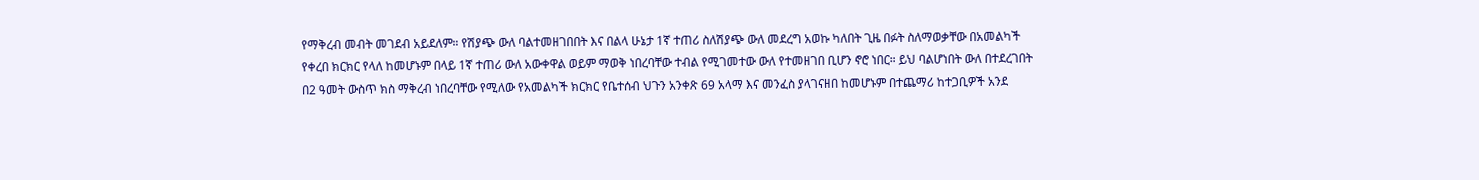የማቅረብ መብት መገደብ አይደለም። የሽያጭ ውለ ባልተመዘገበበት እና በልላ ሁኔታ 1ኛ ተጠሪ ስለሽያጭ ውለ መደረግ አወኩ ካለበት ጊዜ በፉት ስለማወቃቸው በአመልካች የቀረበ ክርክር የላለ ከመሆኑም በላይ 1ኛ ተጠሪ ውለ አውቀዋል ወይም ማወቅ ነበረባቸው ተብል የሚገመተው ውለ የተመዘገበ ቢሆን ኖሮ ነበር። ይህ ባልሆነበት ውለ በተደረገበት በ2 ዓመት ውስጥ ክስ ማቅረብ ነበረባቸው የሚለው የአመልካች ክርክር የቤተሰብ ህጉን አንቀጽ 69 አላማ እና መንፈስ ያላገናዘበ ከመሆኑም በተጨማሪ ከተጋቢዎች አንደ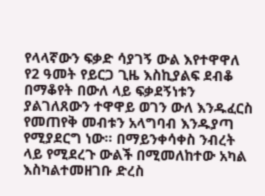የላላኛውን ፍቃድ ሳያገኝ ውል እየተዋዋለ የ2 ዓመት የይርጋ ጊዜ እስኪያልፍ ደብቆ በማቆየት በውለ ላይ ፍቃደኝነቱን ያልገለጸውን ተዋዋይ ወገን ውለ እንዱፈርስ የመጠየቅ መብቱን አላግባብ እንዱያጣ የሚያደርግ ነው። በማይንቀሳቀስ ንብረት ላይ የሚደረጉ ውልች በሚመለከተው አካል እስካልተመዘገቡ ድረስ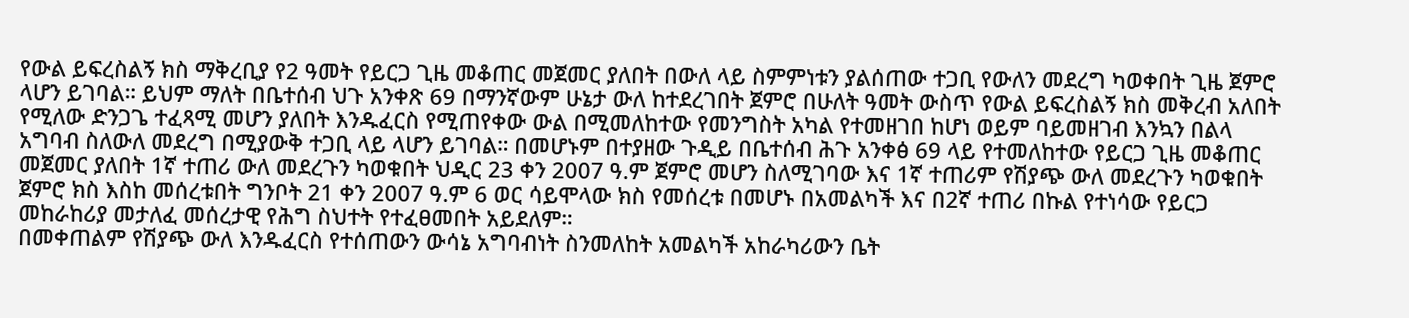የውል ይፍረስልኝ ክስ ማቅረቢያ የ2 ዓመት የይርጋ ጊዜ መቆጠር መጀመር ያለበት በውለ ላይ ስምምነቱን ያልሰጠው ተጋቢ የውለን መደረግ ካወቀበት ጊዜ ጀምሮ ላሆን ይገባል። ይህም ማለት በቤተሰብ ህጉ አንቀጽ 69 በማንኛውም ሁኔታ ውለ ከተደረገበት ጀምሮ በሁለት ዓመት ውስጥ የውል ይፍረስልኝ ክስ መቅረብ አለበት የሚለው ድንጋጌ ተፈጻሚ መሆን ያለበት እንዱፈርስ የሚጠየቀው ውል በሚመለከተው የመንግስት አካል የተመዘገበ ከሆነ ወይም ባይመዘገብ እንኳን በልላ አግባብ ስለውለ መደረግ በሚያውቅ ተጋቢ ላይ ላሆን ይገባል። በመሆኑም በተያዘው ጉዲይ በቤተሰብ ሕጉ አንቀፅ 69 ላይ የተመለከተው የይርጋ ጊዜ መቆጠር መጀመር ያለበት 1ኛ ተጠሪ ውለ መደረጉን ካወቁበት ህዲር 23 ቀን 2007 ዓ.ም ጀምሮ መሆን ስለሚገባው እና 1ኛ ተጠሪም የሽያጭ ውለ መደረጉን ካወቁበት ጀምሮ ክስ እስከ መሰረቱበት ግንቦት 21 ቀን 2007 ዓ.ም 6 ወር ሳይሞላው ክስ የመሰረቱ በመሆኑ በአመልካች እና በ2ኛ ተጠሪ በኩል የተነሳው የይርጋ መከራከሪያ መታለፈ መሰረታዊ የሕግ ስህተት የተፈፀመበት አይደለም።
በመቀጠልም የሽያጭ ውለ እንዱፈርስ የተሰጠውን ውሳኔ አግባብነት ስንመለከት አመልካች አከራካሪውን ቤት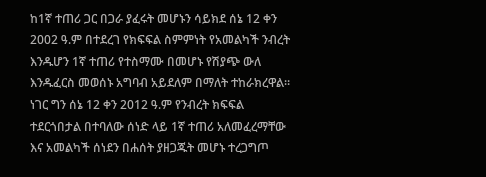ከ1ኛ ተጠሪ ጋር በጋራ ያፈሩት መሆኑን ሳይክደ ሰኔ 12 ቀን 2002 ዓ.ም በተደረገ የክፍፍል ስምምነት የአመልካች ንብረት እንዱሆን 1ኛ ተጠሪ የተስማሙ በመሆኑ የሽያጭ ውለ እንዱፈርስ መወሰኑ አግባብ አይደለም በማለት ተከራክረዋል። ነገር ግን ሰኔ 12 ቀን 2012 ዓ.ም የንብረት ክፍፍል ተደርጎበታል በተባለው ሰነድ ላይ 1ኛ ተጠሪ አለመፈረማቸው እና አመልካች ሰነደን በሐሰት ያዘጋጁት መሆኑ ተረጋግጦ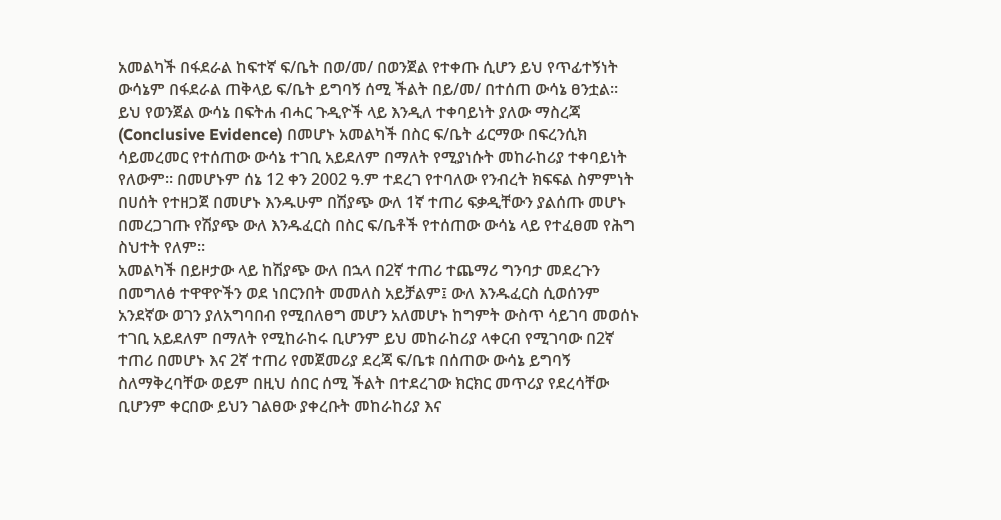አመልካች በፋደራል ከፍተኛ ፍ/ቤት በወ/መ/ በወንጀል የተቀጡ ሲሆን ይህ የጥፊተኝነት ውሳኔም በፋደራል ጠቅላይ ፍ/ቤት ይግባኝ ሰሚ ችልት በይ/መ/ በተሰጠ ውሳኔ ፀንቷል። ይህ የወንጀል ውሳኔ በፍትሐ ብሓር ጉዲዮች ላይ እንዲለ ተቀባይነት ያለው ማስረጃ (Conclusive Evidence) በመሆኑ አመልካች በስር ፍ/ቤት ፊርማው በፍረንሲክ ሳይመረመር የተሰጠው ውሳኔ ተገቢ አይደለም በማለት የሚያነሱት መከራከሪያ ተቀባይነት የለውም። በመሆኑም ሰኔ 12 ቀን 2002 ዓ.ም ተደረገ የተባለው የንብረት ክፍፍል ስምምነት በሀሰት የተዘጋጀ በመሆኑ እንዱሁም በሽያጭ ውለ 1ኛ ተጠሪ ፍቃዲቸውን ያልሰጡ መሆኑ በመረጋገጡ የሽያጭ ውለ እንዱፈርስ በስር ፍ/ቤቶች የተሰጠው ውሳኔ ላይ የተፈፀመ የሕግ ስህተት የለም።
አመልካች በይዞታው ላይ ከሽያጭ ውለ በኋላ በ2ኛ ተጠሪ ተጨማሪ ግንባታ መደረጉን በመግለፅ ተዋዋዮችን ወደ ነበርንበት መመለስ አይቻልም፤ ውለ እንዱፈርስ ሲወሰንም አንደኛው ወገን ያለአግባበብ የሚበለፀግ መሆን አለመሆኑ ከግምት ውስጥ ሳይገባ መወሰኑ ተገቢ አይደለም በማለት የሚከራከሩ ቢሆንም ይህ መከራከሪያ ላቀርብ የሚገባው በ2ኛ ተጠሪ በመሆኑ እና 2ኛ ተጠሪ የመጀመሪያ ደረጃ ፍ/ቤቱ በሰጠው ውሳኔ ይግባኝ ስለማቅረባቸው ወይም በዚህ ሰበር ሰሚ ችልት በተደረገው ክርክር መጥሪያ የደረሳቸው ቢሆንም ቀርበው ይህን ገልፀው ያቀረቡት መከራከሪያ እና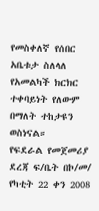የመስቀለኛ የሰበር አቤቱታ ስለላለ የአመልካች ክርክር ተቀባይነት የለውም በማለት ተከታዩን ወስነናል።
የፍደራል የመጀመሪያ ደረጃ ፍ/ቤት በኮ/መ/ የካቲት 22 ቀን 2008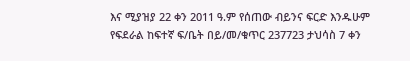እና ሚያዝያ 22 ቀን 2011 ዓ.ም የሰጠው ብይንና ፍርድ እንዱሁም የፍደራል ከፍተኛ ፍ/ቤት በይ/መ/ቁጥር 237723 ታህሳስ 7 ቀን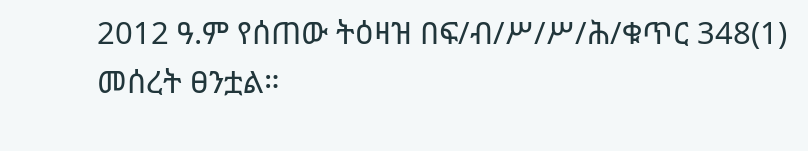2012 ዓ.ም የሰጠው ትዕዛዝ በፍ/ብ/ሥ/ሥ/ሕ/ቁጥር 348(1) መሰረት ፀንቷል።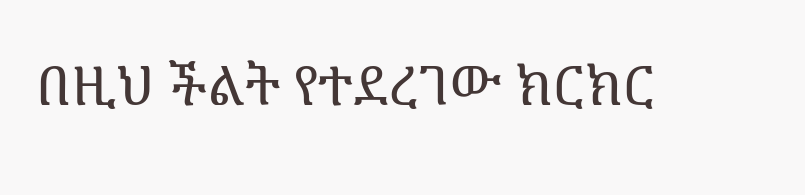በዚህ ችልት የተደረገው ክርክር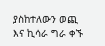ያስከተለውን ወጪ እና ኪሳራ ግራ ቀኙ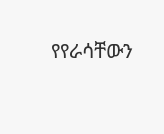የየራሳቸውን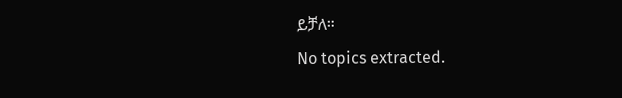ይቻለ።
No topics extracted.